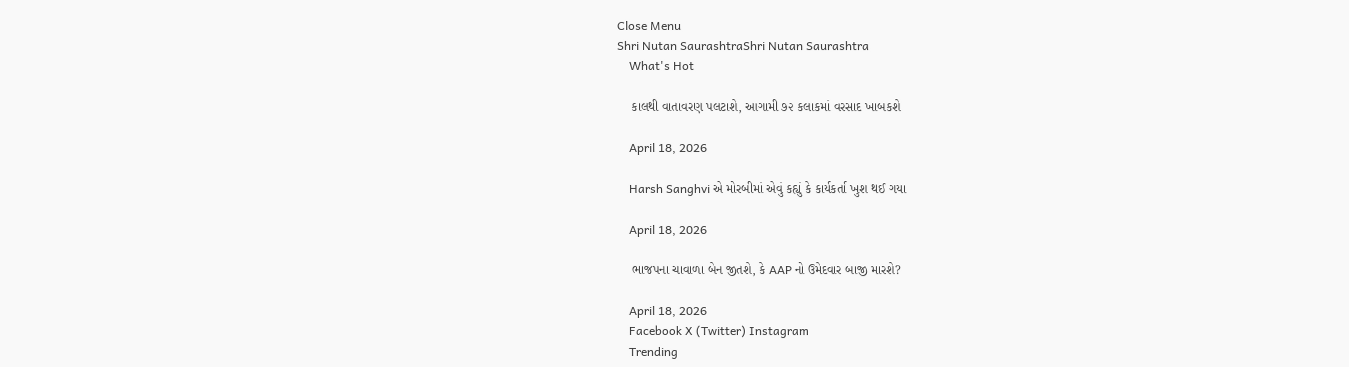Close Menu
Shri Nutan SaurashtraShri Nutan Saurashtra
    What's Hot

    કાલથી વાતાવરણ પલટાશે, આગામી ૭૨ કલાકમાં વરસાદ ખાબકશે

    April 18, 2026

    Harsh Sanghvi એ મોરબીમાં એવું કહ્યું કે કાર્યકર્તા ખુશ થઈ ગયા

    April 18, 2026

    ભાજપના ચાવાળા બેન જીતશે, કે AAP નો ઉમેદવાર બાજી મારશે?

    April 18, 2026
    Facebook X (Twitter) Instagram
    Trending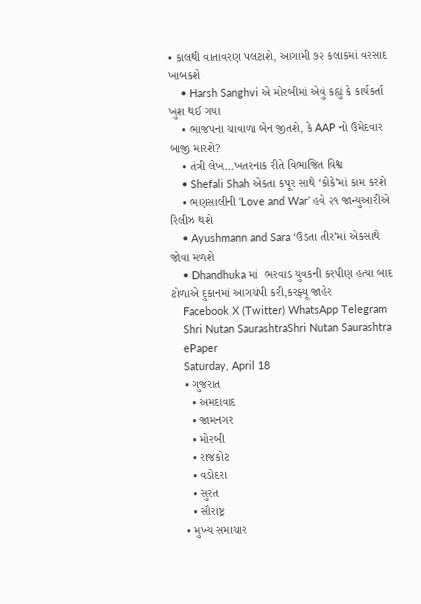• કાલથી વાતાવરણ પલટાશે, આગામી ૭૨ કલાકમાં વરસાદ ખાબકશે
    • Harsh Sanghvi એ મોરબીમાં એવું કહ્યું કે કાર્યકર્તા ખુશ થઈ ગયા
    • ભાજપના ચાવાળા બેન જીતશે, કે AAP નો ઉમેદવાર બાજી મારશે?
    • તંત્રી લેખ…ખતરનાક રીતે વિભાજિત વિશ્વ
    • Shefali Shah એકતા કપૂર સાથે ‘કોકે’માં કામ કરશે
    • ભણસાલીની ‘Love and War’ હવે ૨૧ જાન્યુઆરીએ રિલીઝ થશે
    • Ayushmann and Sara ‘ઉડતા તીર’માં એકસાથે જોવા મળશે
    • Dhandhuka માં  ભરવાડ યુવકની કરપીણ હત્યા બાદ ટોળાએ દુકાનમાં આગચંપી કરી,કરફ્યૂ જાહેર
    Facebook X (Twitter) WhatsApp Telegram
    Shri Nutan SaurashtraShri Nutan Saurashtra
    ePaper
    Saturday, April 18
    • ગુજરાત
      • અમદાવાદ
      • જામનગર
      • મોરબી
      • રાજકોટ
      • વડોદરા
      • સુરત
      • સૌરાષ્ટ્ર
    • મુખ્ય સમાચાર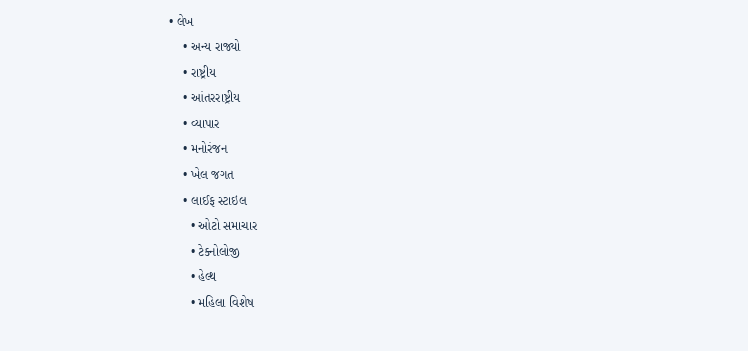• લેખ
    • અન્ય રાજ્યો
    • રાષ્ટ્રીય
    • આંતરરાષ્ટ્રીય
    • વ્યાપાર
    • મનોરંજન
    • ખેલ જગત
    • લાઈફ સ્ટાઇલ
      • ઓટો સમાચાર
      • ટેક્નોલોજી
      • હેલ્થ
      • મહિલા વિશેષ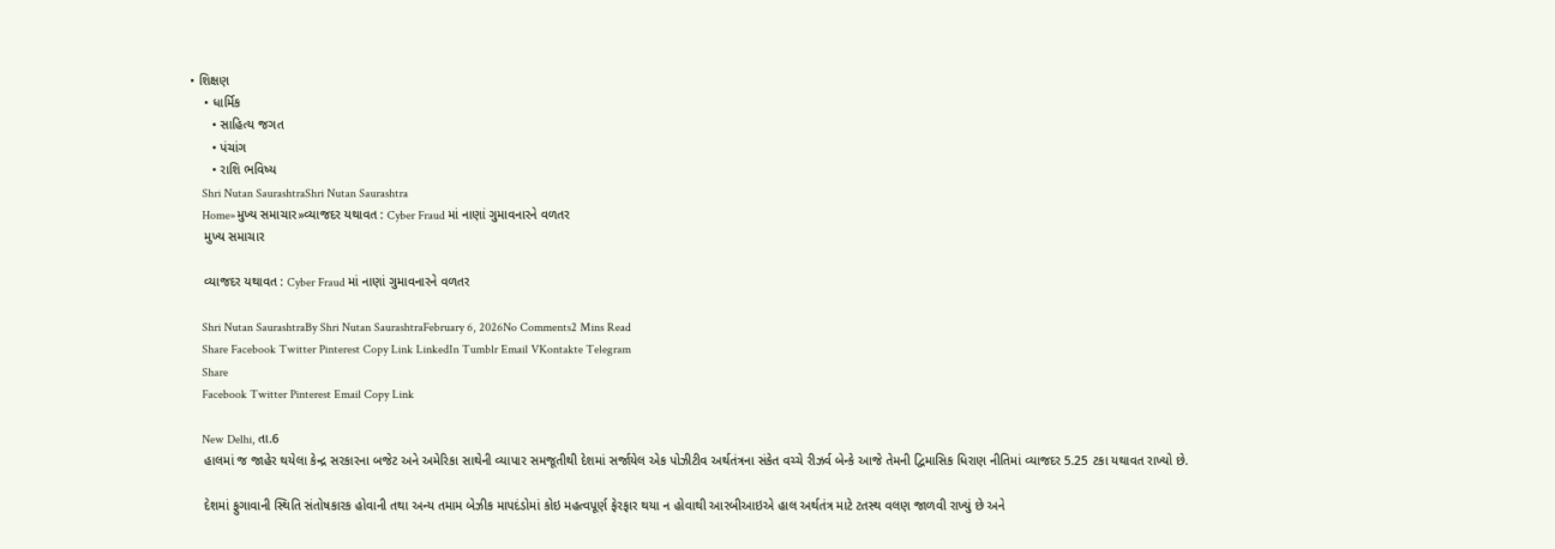• શિક્ષણ
    • ધાર્મિક
      • સાહિત્ય જગત
      • પંચાંગ
      • રાશિ ભવિષ્ય
    Shri Nutan SaurashtraShri Nutan Saurashtra
    Home»મુખ્ય સમાચાર»વ્યાજદર યથાવત : Cyber Fraud માં નાણાં ગુમાવનારને વળતર
    મુખ્ય સમાચાર

    વ્યાજદર યથાવત : Cyber Fraud માં નાણાં ગુમાવનારને વળતર

    Shri Nutan SaurashtraBy Shri Nutan SaurashtraFebruary 6, 2026No Comments2 Mins Read
    Share Facebook Twitter Pinterest Copy Link LinkedIn Tumblr Email VKontakte Telegram
    Share
    Facebook Twitter Pinterest Email Copy Link

    New Delhi, તા.6
    હાલમાં જ જાહેર થયેલા કેન્દ્ર સરકારના બજેટ અને અમેરિકા સાથેની વ્યાપાર સમજૂતીથી દેશમાં સર્જાયેલ એક પોઝીટીવ અર્થતંત્રના સંકેત વચ્ચે રીઝર્વ બેન્કે આજે તેમની દ્વિમાસિક ધિરાણ નીતિમાં વ્યાજદર 5.25 ટકા યથાવત રાખ્યો છે.

    દેશમાં ફુગાવાની સ્થિતિ સંતોષકારક હોવાની તથા અન્ય તમામ બેઝીક માપદંડોમાં કોઇ મહત્વપૂર્ણ ફેરફાર થયા ન હોવાથી આરબીઆઇએ હાલ અર્થતંત્ર માટે ટતસ્થ વલણ જાળવી રાખ્યું છે અને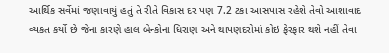આર્થિક સર્વેમાં જણાવાયું હતું તે રીતે વિકાસ દર પણ 7.2 ટકા આસપાસ રહેશે તેવો આશાવાદ વ્યકત કર્યો છે જેના કારણે હાલ બેન્કોના ધિરાણ અને થાપણદરોમાં કોઇ ફેરફાર થશે નહીં તેવા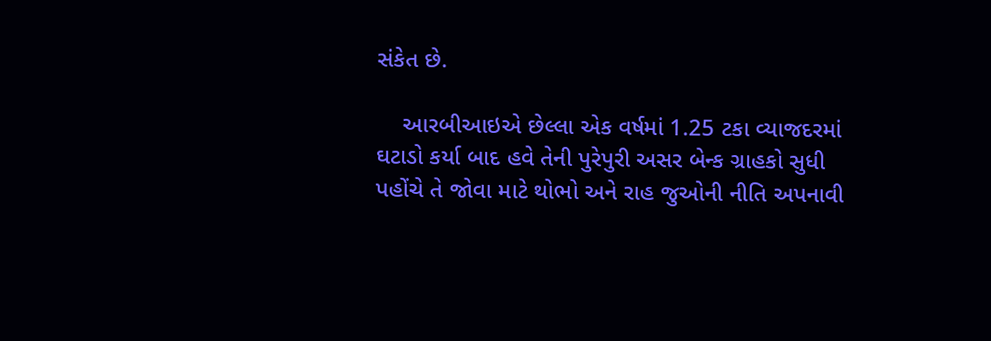સંકેત છે.

    આરબીઆઇએ છેલ્લા એક વર્ષમાં 1.25 ટકા વ્યાજદરમાં ઘટાડો કર્યા બાદ હવે તેની પુરેપુરી અસર બેન્ક ગ્રાહકો સુધી પહોંચે તે જોવા માટે થોભો અને રાહ જુઓની નીતિ અપનાવી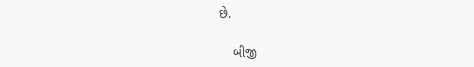છે.

    બીજી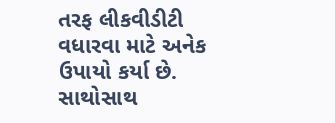તરફ લીકવીડીટી વધારવા માટે અનેક ઉપાયો કર્યા છે. સાથોસાથ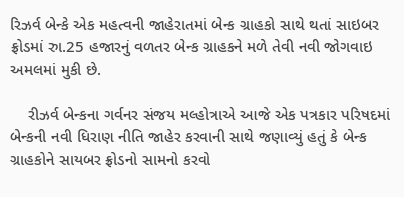રિઝર્વ બેન્કે એક મહત્વની જાહેરાતમાં બેન્ક ગ્રાહકો સાથે થતાં સાઇબર ફ્રોડમાં રુા.25 હજારનું વળતર બેન્ક ગ્રાહકને મળે તેવી નવી જોગવાઇ અમલમાં મુકી છે.

    રીઝર્વ બેન્કના ગર્વનર સંજય મલ્હોત્રાએ આજે એક પત્રકાર પરિષદમાં બેન્કની નવી ધિરાણ નીતિ જાહેર કરવાની સાથે જણાવ્યું હતું કે બેન્ક ગ્રાહકોને સાયબર ફ્રોડનો સામનો કરવો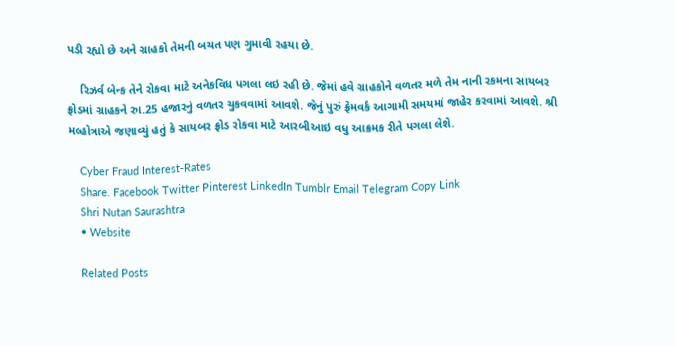પડી રહ્યો છે અને ગ્રાહકો તેમની બચત પણ ગુમાવી રહયા છે.

    રિઝર્વ બેન્ક તેને રોકવા માટે અનેકવિધ પગલા લઇ રહી છે. જેમાં હવે ગ્રાહકોને વળતર મળે તેમ નાની રકમના સાયબર ફ્રોડમાં ગ્રાહકને રુા.25 હજારનું વળતર ચુકવવામાં આવશે. જેનું પુરું ફ્રેમવર્ક આગામી સમયમાં જાહેર કરવામાં આવશે. શ્રી મલ્હોત્રાએ જણાવ્યું હતું કે સાયબર ફ્રોડ રોકવા માટે આરબીઆઇ વધુ આક્રમક રીતે પગલા લેશે.

    Cyber Fraud Interest-Rates
    Share. Facebook Twitter Pinterest LinkedIn Tumblr Email Telegram Copy Link
    Shri Nutan Saurashtra
    • Website

    Related Posts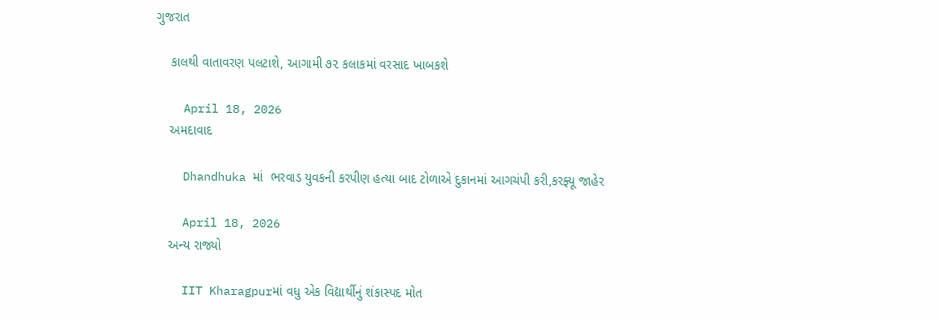ગુજરાત

    કાલથી વાતાવરણ પલટાશે, આગામી ૭૨ કલાકમાં વરસાદ ખાબકશે

    April 18, 2026
    અમદાવાદ

    Dhandhuka માં  ભરવાડ યુવકની કરપીણ હત્યા બાદ ટોળાએ દુકાનમાં આગચંપી કરી,કરફ્યૂ જાહેર

    April 18, 2026
    અન્ય રાજ્યો

    IIT Kharagpurમાં વધુ એક વિદ્યાર્થીનું શંકાસ્પદ મોત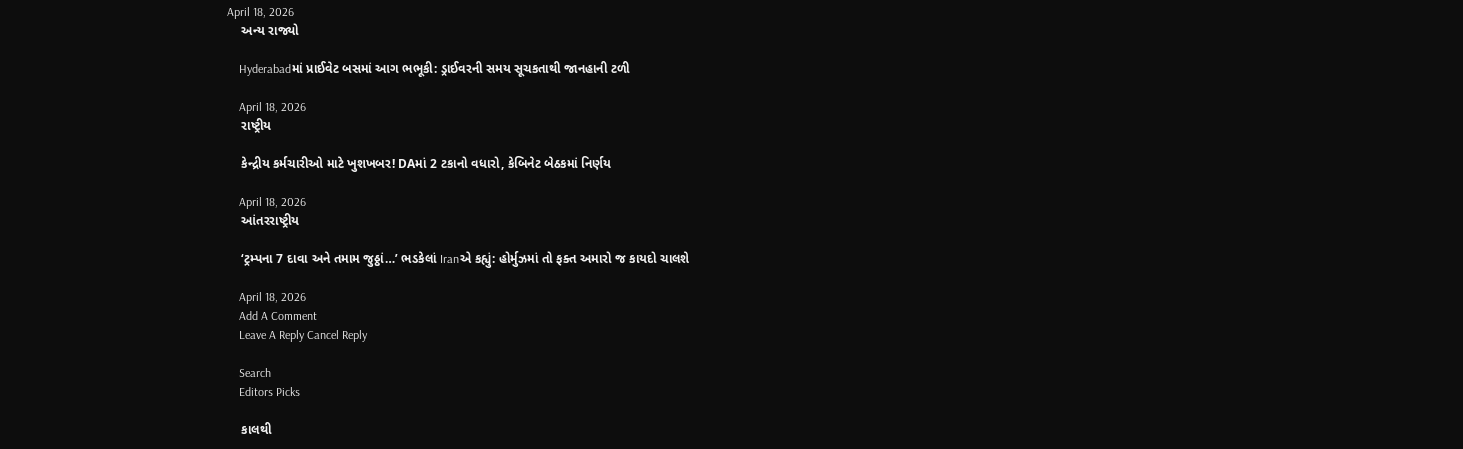April 18, 2026
    અન્ય રાજ્યો

    Hyderabadમાં પ્રાઈવેટ બસમાં આગ ભભૂકી: ડ્રાઈવરની સમય સૂચકતાથી જાનહાની ટળી

    April 18, 2026
    રાષ્ટ્રીય

    કેન્દ્રીય કર્મચારીઓ માટે ખુશખબર! DAમાં 2 ટકાનો વધારો, કેબિનેટ બેઠકમાં નિર્ણય

    April 18, 2026
    આંતરરાષ્ટ્રીય

    ‘ટ્રમ્પના 7 દાવા અને તમામ જુઠ્ઠાં…’ ભડકેલાં Iranએ કહ્યું: હોર્મુઝમાં તો ફક્ત અમારો જ કાયદો ચાલશે

    April 18, 2026
    Add A Comment
    Leave A Reply Cancel Reply

    Search
    Editors Picks

    કાલથી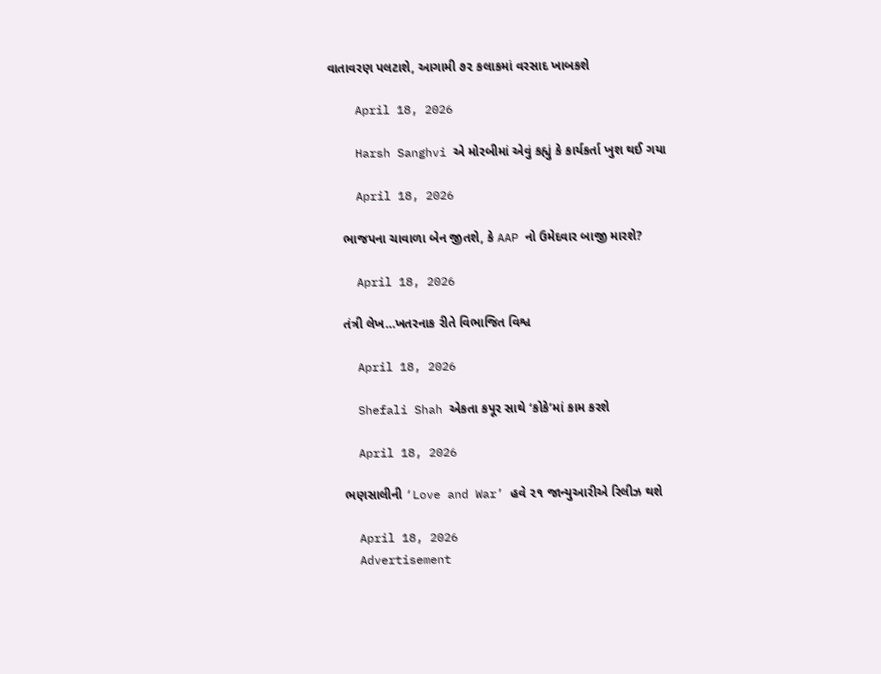વાતાવરણ પલટાશે, આગામી ૭૨ કલાકમાં વરસાદ ખાબકશે

    April 18, 2026

    Harsh Sanghvi એ મોરબીમાં એવું કહ્યું કે કાર્યકર્તા ખુશ થઈ ગયા

    April 18, 2026

    ભાજપના ચાવાળા બેન જીતશે, કે AAP નો ઉમેદવાર બાજી મારશે?

    April 18, 2026

    તંત્રી લેખ…ખતરનાક રીતે વિભાજિત વિશ્વ

    April 18, 2026

    Shefali Shah એકતા કપૂર સાથે ‘કોકે’માં કામ કરશે

    April 18, 2026

    ભણસાલીની ‘Love and War’ હવે ૨૧ જાન્યુઆરીએ રિલીઝ થશે

    April 18, 2026
    Advertisement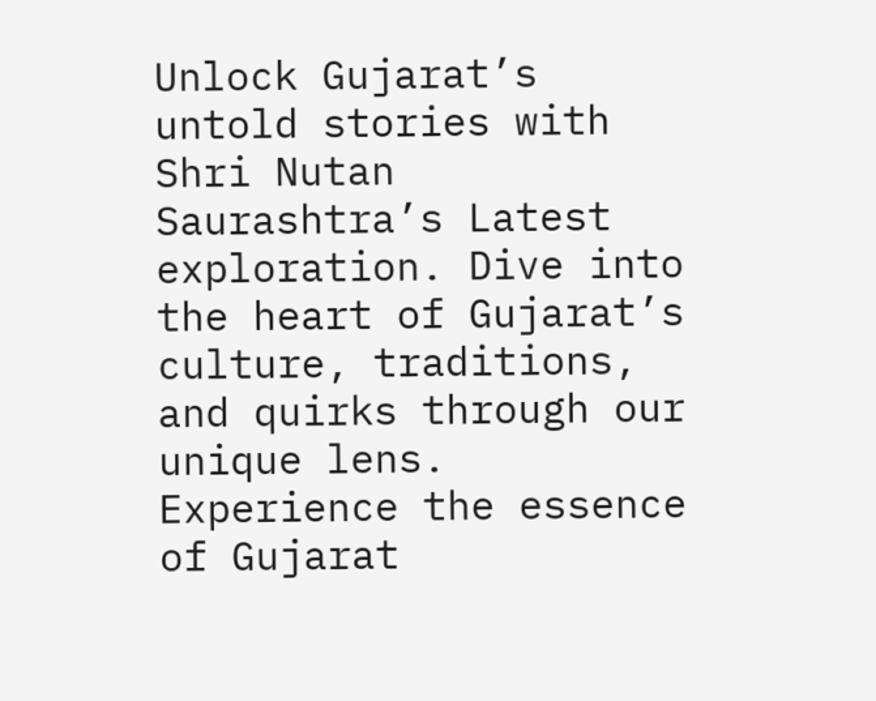Unlock Gujarat’s untold stories with Shri Nutan Saurashtra’s Latest exploration. Dive into the heart of Gujarat’s culture, traditions, and quirks through our unique lens. Experience the essence of Gujarat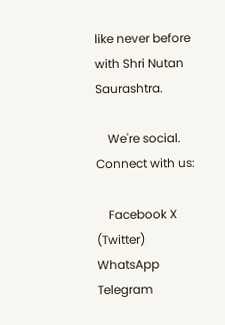like never before with Shri Nutan Saurashtra.

    We're social. Connect with us:

    Facebook X (Twitter) WhatsApp Telegram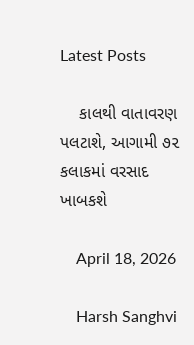Latest Posts

    કાલથી વાતાવરણ પલટાશે, આગામી ૭૨ કલાકમાં વરસાદ ખાબકશે

    April 18, 2026

    Harsh Sanghvi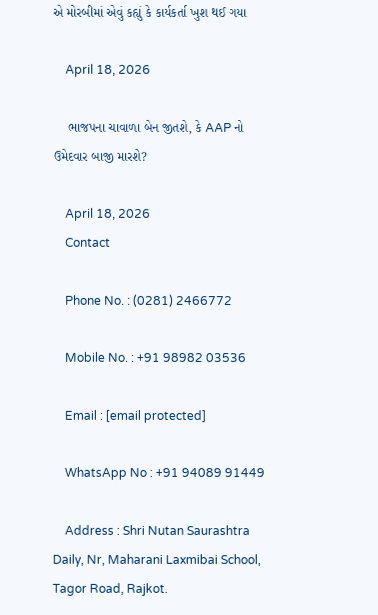એ મોરબીમાં એવું કહ્યું કે કાર્યકર્તા ખુશ થઈ ગયા

    April 18, 2026

    ભાજપના ચાવાળા બેન જીતશે, કે AAP નો ઉમેદવાર બાજી મારશે?

    April 18, 2026
    Contact

    Phone No. : (0281) 2466772

    Mobile No. : +91 98982 03536

    Email : [email protected]

    WhatsApp No : +91 94089 91449

    Address : Shri Nutan Saurashtra Daily, Nr, Maharani Laxmibai School, Tagor Road, Rajkot.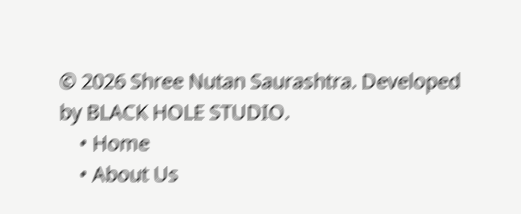© 2026 Shree Nutan Saurashtra. Developed by BLACK HOLE STUDIO.
    • Home
    • About Us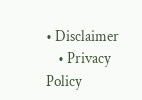• Disclaimer
    • Privacy Policy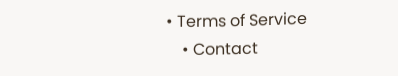• Terms of Service
    • Contact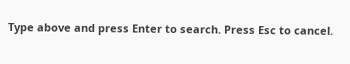Type above and press Enter to search. Press Esc to cancel.